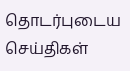தொடர்புடைய செய்திகள்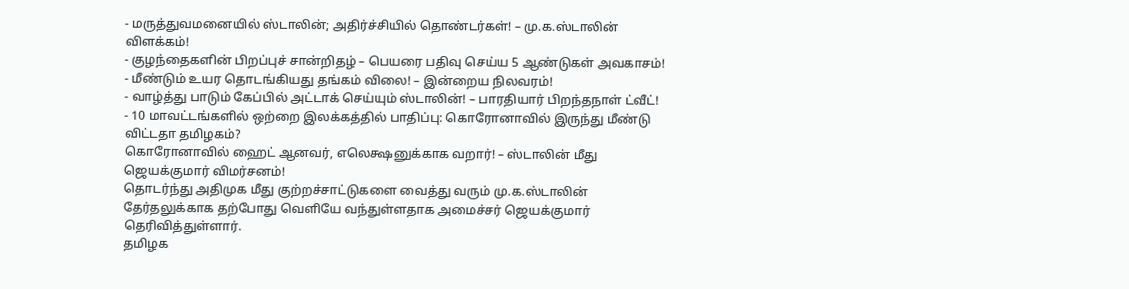- மருத்துவமனையில் ஸ்டாலின்; அதிர்ச்சியில் தொண்டர்கள்! – மு.க.ஸ்டாலின் விளக்கம்!
- குழந்தைகளின் பிறப்புச் சான்றிதழ் – பெயரை பதிவு செய்ய 5 ஆண்டுகள் அவகாசம்!
- மீண்டும் உயர தொடங்கியது தங்கம் விலை! – இன்றைய நிலவரம்!
- வாழ்த்து பாடும் கேப்பில் அட்டாக் செய்யும் ஸ்டாலின்! – பாரதியார் பிறந்தநாள் ட்வீட்!
- 10 மாவட்டங்களில் ஒற்றை இலக்கத்தில் பாதிப்பு: கொரோனாவில் இருந்து மீண்டு விட்டதா தமிழகம்?
கொரோனாவில் ஹைட் ஆனவர், எலெக்ஷனுக்காக வறார்! – ஸ்டாலின் மீது ஜெயக்குமார் விமர்சனம்!
தொடர்ந்து அதிமுக மீது குற்றச்சாட்டுகளை வைத்து வரும் மு.க.ஸ்டாலின் தேர்தலுக்காக தற்போது வெளியே வந்துள்ளதாக அமைச்சர் ஜெயக்குமார் தெரிவித்துள்ளார்.
தமிழக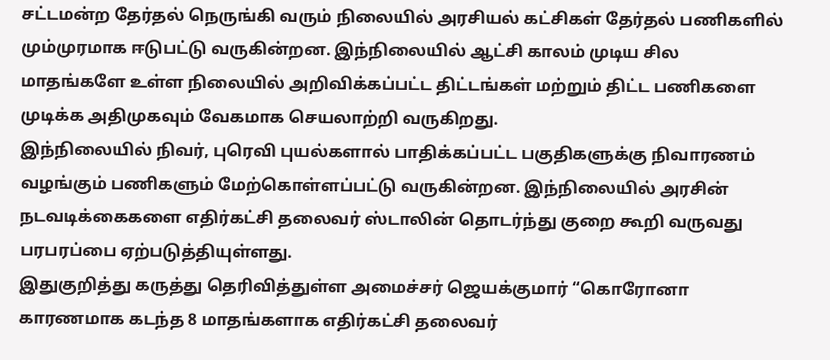சட்டமன்ற தேர்தல் நெருங்கி வரும் நிலையில் அரசியல் கட்சிகள் தேர்தல் பணிகளில் மும்முரமாக ஈடுபட்டு வருகின்றன. இந்நிலையில் ஆட்சி காலம் முடிய சில மாதங்களே உள்ள நிலையில் அறிவிக்கப்பட்ட திட்டங்கள் மற்றும் திட்ட பணிகளை முடிக்க அதிமுகவும் வேகமாக செயலாற்றி வருகிறது.
இந்நிலையில் நிவர், புரெவி புயல்களால் பாதிக்கப்பட்ட பகுதிகளுக்கு நிவாரணம் வழங்கும் பணிகளும் மேற்கொள்ளப்பட்டு வருகின்றன. இந்நிலையில் அரசின் நடவடிக்கைகளை எதிர்கட்சி தலைவர் ஸ்டாலின் தொடர்ந்து குறை கூறி வருவது பரபரப்பை ஏற்படுத்தியுள்ளது.
இதுகுறித்து கருத்து தெரிவித்துள்ள அமைச்சர் ஜெயக்குமார் “கொரோனா காரணமாக கடந்த 8 மாதங்களாக எதிர்கட்சி தலைவர்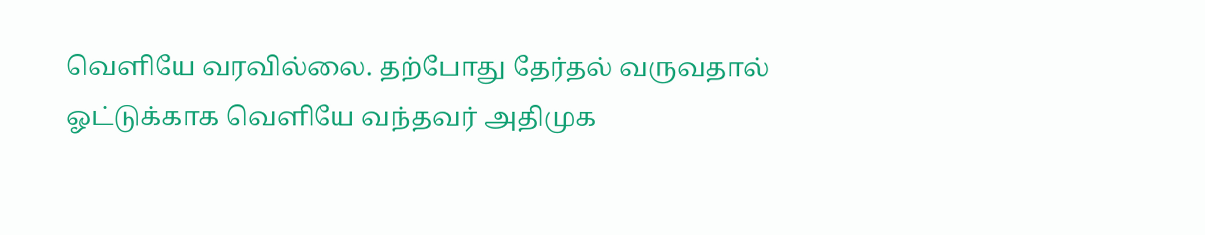வெளியே வரவில்லை. தற்போது தேர்தல் வருவதால் ஓட்டுக்காக வெளியே வந்தவர் அதிமுக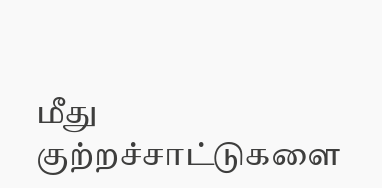மீது குற்றச்சாட்டுகளை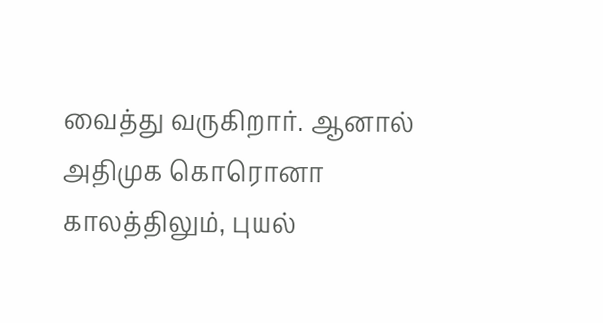வைத்து வருகிறார். ஆனால் அதிமுக கொரொனா காலத்திலும், புயல்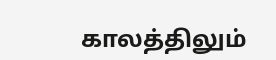காலத்திலும்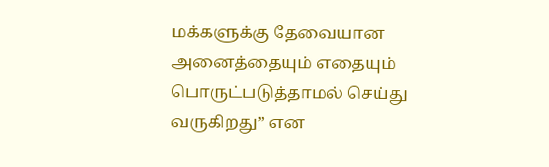மக்களுக்கு தேவையான அனைத்தையும் எதையும் பொருட்படுத்தாமல் செய்து வருகிறது” என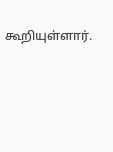கூறியுள்ளார்.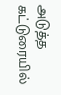அடுத்த கட்டுரையில்